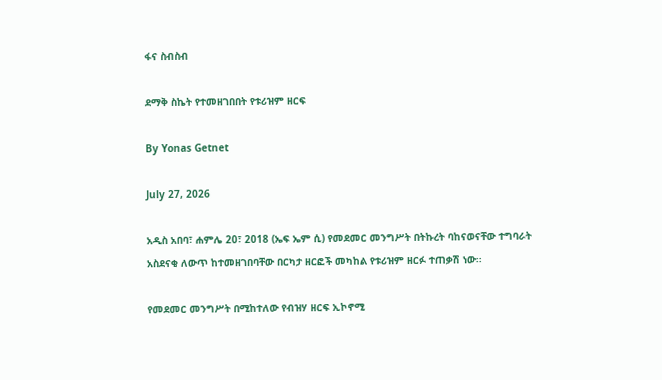ፋና ስብስብ

ደማቅ ስኬት የተመዘገበበት የቱሪዝም ዘርፍ

By Yonas Getnet

July 27, 2026

አዲስ አበባ፣ ሐምሌ 20፣ 2018 (ኤፍ ኤም ሲ) የመደመር መንግሥት በትኩረት ባከናወናቸው ተግባራት አስደናቂ ለውጥ ከተመዘገበባቸው በርካታ ዘርፎች መካከል የቱሪዝም ዘርፉ ተጠቃሽ ነው፡፡

የመደመር መንግሥት በሚከተለው የብዝሃ ዘርፍ ኢኮኖሚ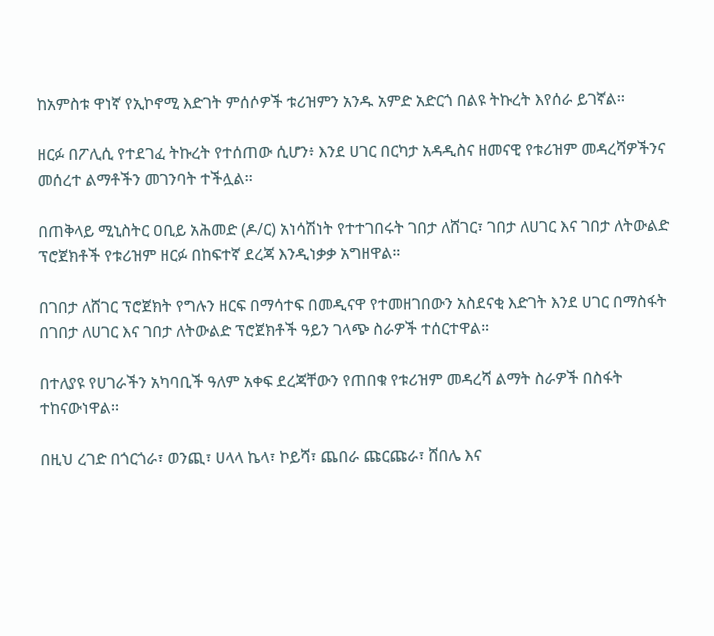ከአምስቱ ዋነኛ የኢኮኖሚ እድገት ምሰሶዎች ቱሪዝምን አንዱ አምድ አድርጎ በልዩ ትኩረት እየሰራ ይገኛል፡፡

ዘርፉ በፖሊሲ የተደገፈ ትኩረት የተሰጠው ሲሆን፥ እንደ ሀገር በርካታ አዳዲስና ዘመናዊ የቱሪዝም መዳረሻዎችንና መሰረተ ልማቶችን መገንባት ተችሏል፡፡

በጠቅላይ ሚኒስትር ዐቢይ አሕመድ (ዶ/ር) አነሳሽነት የተተገበሩት ገበታ ለሸገር፣ ገበታ ለሀገር እና ገበታ ለትውልድ ፕሮጀክቶች የቱሪዝም ዘርፉ በከፍተኛ ደረጃ እንዲነቃቃ አግዘዋል።

በገበታ ለሸገር ፕሮጀክት የግሉን ዘርፍ በማሳተፍ በመዲናዋ የተመዘገበውን አስደናቂ እድገት እንደ ሀገር በማስፋት በገበታ ለሀገር እና ገበታ ለትውልድ ፕሮጀክቶች ዓይን ገላጭ ስራዎች ተሰርተዋል።

በተለያዩ የሀገራችን አካባቢች ዓለም አቀፍ ደረጃቸውን የጠበቁ የቱሪዝም መዳረሻ ልማት ስራዎች በስፋት ተከናውነዋል፡፡

በዚህ ረገድ በጎርጎራ፣ ወንጪ፣ ሀላላ ኬላ፣ ኮይሻ፣ ጨበራ ጩርጩራ፣ ሸበሌ እና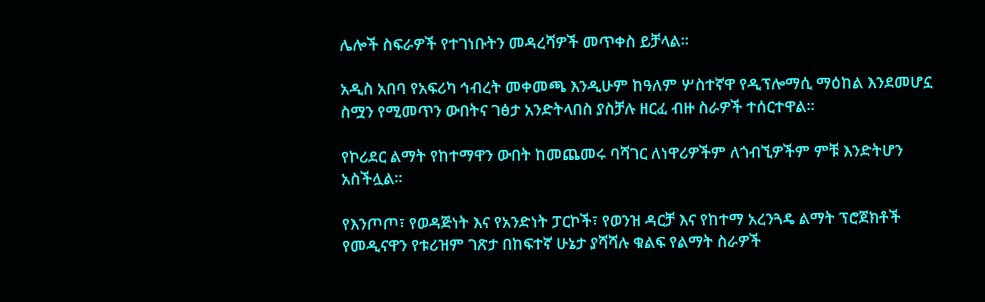ሌሎች ስፍራዎች የተገነቡትን መዳረሻዎች መጥቀስ ይቻላል፡፡

አዲስ አበባ የአፍሪካ ኅብረት መቀመጫ እንዲሁም ከዓለም ሦስተኛዋ የዲፕሎማሲ ማዕከል እንደመሆኗ ስሟን የሚመጥን ውበትና ገፅታ አንድትላበስ ያስቻሉ ዘርፈ ብዙ ስራዎች ተሰርተዋል፡፡

የኮሪደር ልማት የከተማዋን ውበት ከመጨመሩ ባሻገር ለነዋሪዎችም ለጎብኚዎችም ምቹ እንድትሆን አስችሏል፡፡

የእንጦጦ፣ የወዳጅነት እና የአንድነት ፓርኮች፣ የወንዝ ዳርቻ እና የከተማ አረንጓዴ ልማት ፕሮጀክቶች የመዲናዋን የቱሪዝም ገጽታ በከፍተኛ ሁኔታ ያሻሻሉ ቁልፍ የልማት ስራዎች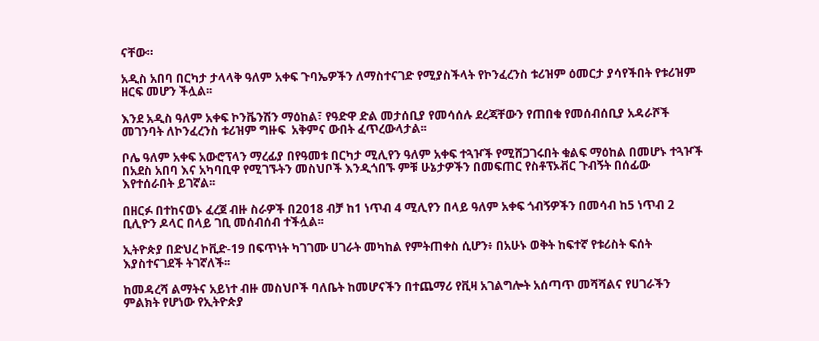ናቸው።

አዲስ አበባ በርካታ ታላላቅ ዓለም አቀፍ ጉባኤዎችን ለማስተናገድ የሚያስችላት የኮንፈረንስ ቱሪዝም ዕመርታ ያሳየችበት የቱሪዝም ዘርፍ መሆን ችሏል፡፡

እንደ አዲስ ዓለም አቀፍ ኮንቬንሽን ማዕከል፣ የዓድዋ ድል መታሰቢያ የመሳሰሉ ደረጃቸውን የጠበቁ የመሰብሰቢያ አዳራሾች መገንባት ለኮንፈረንስ ቱሪዝም ግዙፍ  አቅምና ውበት ፈጥረውላታል፡፡

ቦሌ ዓለም አቀፍ አውሮፕላን ማረፊያ በየዓመቱ በርካታ ሚሊየን ዓለም አቀፍ ተጓዦች የሚሸጋገሩበት ቁልፍ ማዕከል በመሆኑ ተጓዦች በአደስ አበባ እና አካባቢዋ የሚገኙትን መስህቦች እንዲጎበኙ ምቹ ሁኔታዎችን በመፍጠር የስቶፕኦቭር ጉብኝት በሰፊው እየተሰራበት ይገኛል፡፡

በዘርፉ በተከናወኑ ፈረጀ ብዙ ስራዎች በ2018 ብቻ ከ1 ነጥብ 4 ሚሊየን በላይ ዓለም አቀፍ ጎብኝዎችን በመሳብ ከ5 ነጥብ 2 ቢሊዮን ዶላር በላይ ገቢ መሰብሰብ ተችሏል፡፡

ኢትዮጵያ በድህረ ኮቪድ-19 በፍጥነት ካገገሙ ሀገራት መካከል የምትጠቀስ ሲሆን፥ በአሁኑ ወቅት ከፍተኛ የቱሪስት ፍሰት እያስተናገደች ትገኛለች፡፡

ከመዳረሻ ልማትና አይነተ ብዙ መስህቦች ባለቤት ከመሆናችን በተጨማሪ የቪዛ አገልግሎት አሰጣጥ መሻሻልና የሀገራችን ምልክት የሆነው የኢትዮጵያ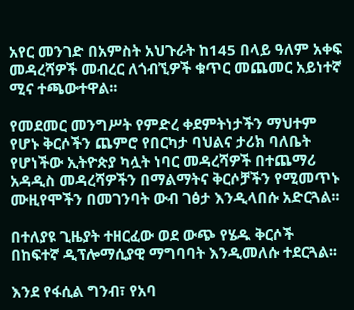አየር መንገድ በአምስት አህጉራት ከ145 በላይ ዓለም አቀፍ መዳረሻዎች መብረር ለጎብኚዎች ቁጥር መጨመር አይነተኛ ሚና ተጫውተዋል፡፡

የመደመር መንግሥት የምድረ ቀደምትነታችን ማህተም የሆኑ ቅርሶችን ጨምሮ የበርካታ ባህልና ታሪክ ባለቤት የሆነችው ኢትዮጵያ ካሏት ነባር መዳረሻዎች በተጨማሪ አዳዲስ መዳረሻዎችን በማልማትና ቅርሶቻችን የሚመጥኑ ሙዚየሞችን በመገንባት ውብ ገፅታ እንዲላበሱ አድርጓል፡፡

በተለያዩ ጊዜያት ተዘርፈው ወደ ውጭ የሄዱ ቅርሶች በከፍተኛ ዲፕሎማሲያዊ ማግባባት እንዲመለሱ ተደርጓል፡፡

እንደ የፋሲል ግንብ፣ የአባ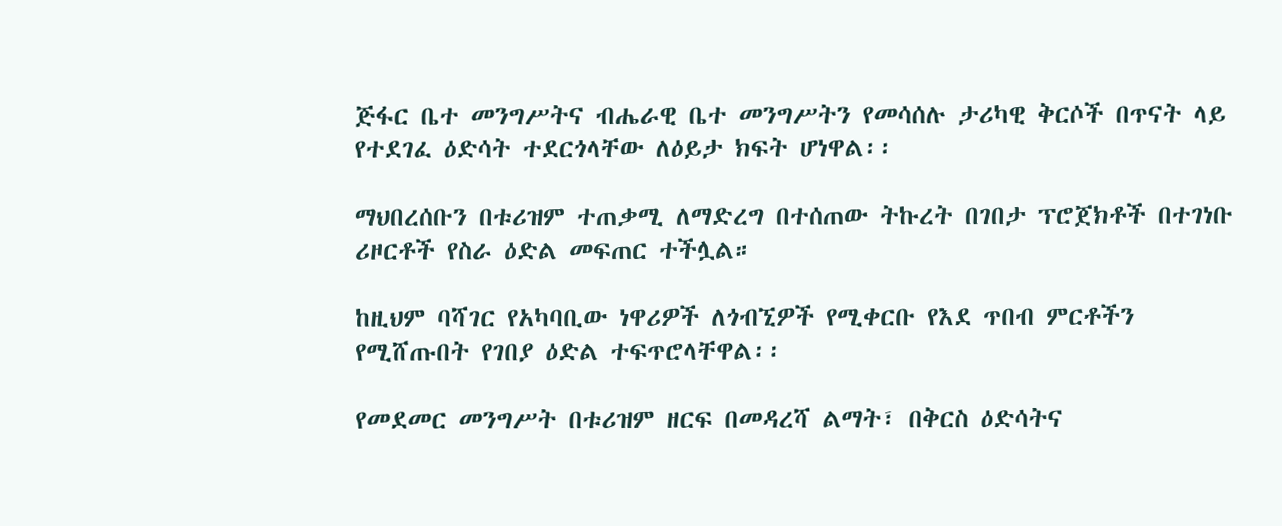ጅፋር ቤተ መንግሥትና ብሔራዊ ቤተ መንግሥትን የመሳሰሉ ታሪካዊ ቅርሶች በጥናት ላይ የተደገፈ ዕድሳት ተደርጎላቸው ለዕይታ ክፍት ሆነዋል፡፡

ማህበረሰቡን በቱሪዝም ተጠቃሚ ለማድረግ በተሰጠው ትኩረት በገበታ ፕሮጀክቶች በተገነቡ ሪዞርቶች የስራ ዕድል መፍጠር ተችሏል።

ከዚህም ባሻገር የአካባቢው ነዋሪዎች ለጎብኚዎች የሚቀርቡ የእደ ጥበብ ምርቶችን የሚሸጡበት የገበያ ዕድል ተፍጥሮላቸዋል፡፡

የመደመር መንግሥት በቱሪዝም ዘርፍ በመዳረሻ ልማት፣ በቅርስ ዕድሳትና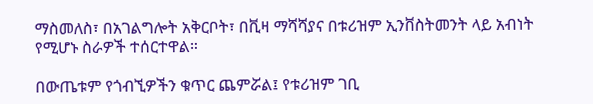ማስመለስ፣ በአገልግሎት አቅርቦት፣ በቪዛ ማሻሻያና በቱሪዝም ኢንቨስትመንት ላይ አብነት የሚሆኑ ስራዎች ተሰርተዋል።

በውጤቱም የጎብኚዎችን ቁጥር ጨምሯል፤ የቱሪዝም ገቢ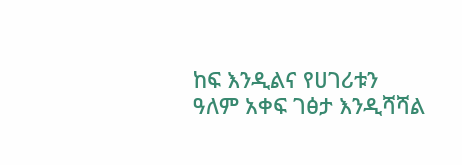ከፍ እንዲልና የሀገሪቱን ዓለም አቀፍ ገፅታ እንዲሻሻል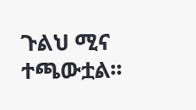ጉልህ ሚና ተጫውቷል፡፡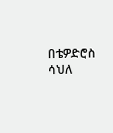በቴዎድሮስ ሳህለ